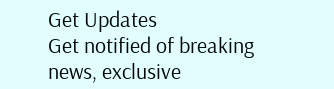Get Updates
Get notified of breaking news, exclusive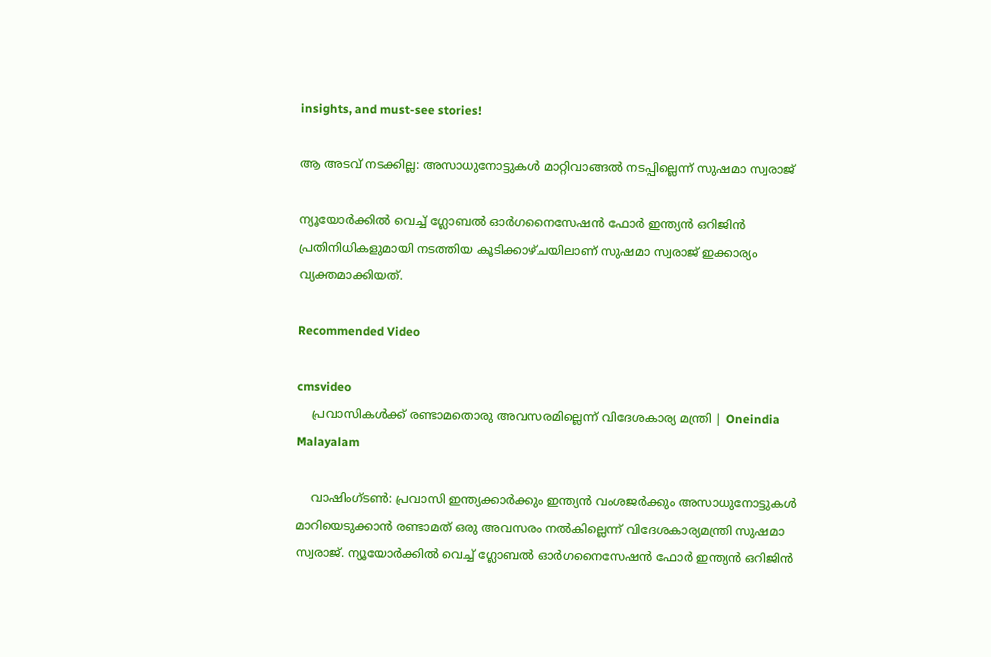insights, and must-see stories!

ആ അടവ് നടക്കില്ല: അസാധുനോട്ടുകള്‍ മാറ്റിവാങ്ങല്‍ നടപ്പില്ലെന്ന് സുഷമാ സ്വരാജ്

ന്യൂയോര്‍ക്കില്‍ വെച്ച് ഗ്ലോബല്‍ ഓര്‍ഗനൈസേഷന്‍ ഫോര്‍ ഇന്ത്യന്‍ ഒറിജിന്‍ പ്രതിനിധികളുമായി നടത്തിയ കൂടിക്കാഴ്ചയിലാണ് സുഷമാ സ്വരാജ് ഇക്കാര്യം വ്യക്തമാക്കിയത്.

Recommended Video

cmsvideo
    പ്രവാസികള്‍ക്ക് രണ്ടാമതൊരു അവസരമില്ലെന്ന് വിദേശകാര്യ മന്ത്രി | Oneindia Malayalam

    വാഷിംഗ്ടണ്‍: പ്രവാസി ഇന്ത്യക്കാര്‍ക്കും ഇന്ത്യന്‍ വംശജര്‍ക്കും അസാധുനോട്ടുകള്‍ മാറിയെടുക്കാന്‍ രണ്ടാമത് ഒരു അവസരം നല്‍കില്ലെന്ന് വിദേശകാര്യമന്ത്രി സുഷമാ സ്വരാജ്. ന്യൂയോര്‍ക്കില്‍ വെച്ച് ഗ്ലോബല്‍ ഓര്‍ഗനൈസേഷന്‍ ഫോര്‍ ഇന്ത്യന്‍ ഒറിജിന്‍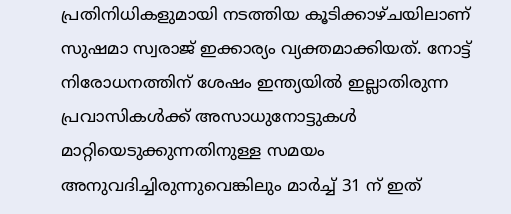പ്രതിനിധികളുമായി നടത്തിയ കൂടിക്കാഴ്ചയിലാണ് സുഷമാ സ്വരാജ് ഇക്കാര്യം വ്യക്തമാക്കിയത്. നോട്ട് നിരോധനത്തിന് ശേഷം ഇന്ത്യയില്‍ ഇല്ലാതിരുന്ന പ്രവാസികള്‍ക്ക് അസാധുനോട്ടുകള്‍ മാറ്റിയെടുക്കുന്നതിനുള്ള സമയം അനുവദിച്ചിരുന്നുവെങ്കിലും മാര്‍ച്ച് 31 ന് ഇത്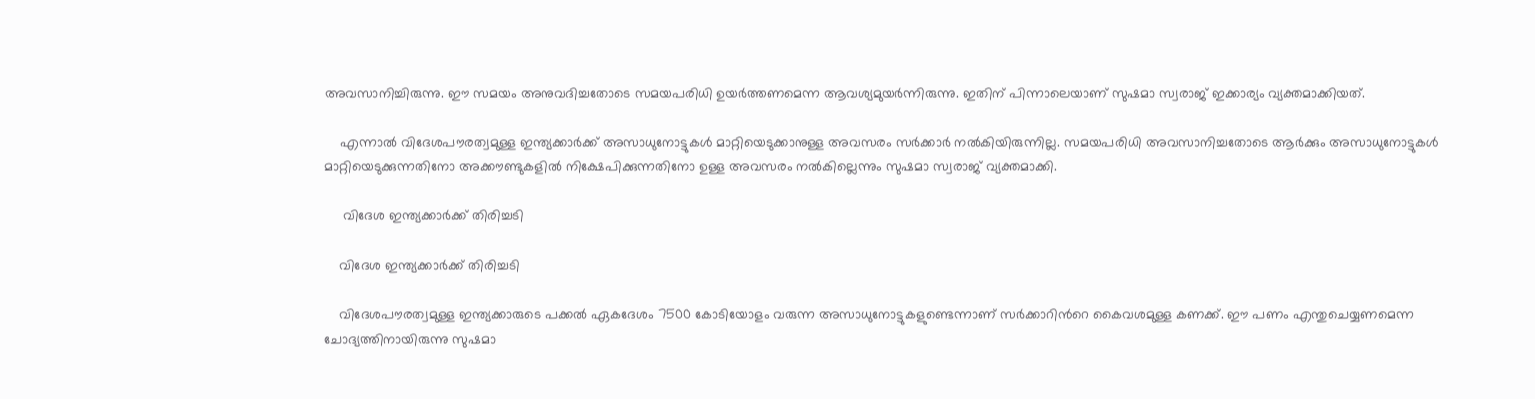അവസാനിച്ചിരുന്നു. ഈ സമയം അനുവദിച്ചതോടെ സമയപരിധി ഉയര്‍ത്തണമെന്ന ആവശ്യമുയര്‍ന്നിരുന്നു. ഇതിന് പിന്നാലെയാണ് സുഷമാ സ്വരാജ് ഇക്കാര്യം വ്യക്തമാക്കിയത്.

    എന്നാല്‍ വിദേശപൗരത്വമുള്ള ഇന്ത്യക്കാര്‍ക്ക് അസാധുനോട്ടുകള്‍ മാറ്റിയെടുക്കാനുള്ള അവസരം സര്‍ക്കാര്‍ നല്‍കിയിരുന്നില്ല. സമയപരിധി അവസാനിച്ചതോടെ ആര്‍ക്കും അസാധുനോട്ടുകള്‍ മാറ്റിയെടുക്കുന്നതിനോ അക്കൗണ്ടുകളില്‍ നിക്ഷേപിക്കുന്നതിനോ ഉള്ള അവസരം നല്‍കില്ലെന്നും സുഷമാ സ്വരാജ് വ്യക്തമാക്കി.

     വിദേശ ഇന്ത്യക്കാര്‍ക്ക് തിരിച്ചടി

    വിദേശ ഇന്ത്യക്കാര്‍ക്ക് തിരിച്ചടി

    വിദേശപൗരത്വമുള്ള ഇന്ത്യക്കാരുടെ പക്കല്‍ ഏകദേശം 7500 കോടിയോളം വരുന്ന അസാധുനോട്ടുകളുണ്ടെന്നാണ് സര്‍ക്കാറിന്‍റെ കൈവശമുള്ള കണക്ക്. ഈ പണം എന്തുചെയ്യണമെന്ന ചോദ്യത്തിനായിരുന്നു സുഷമാ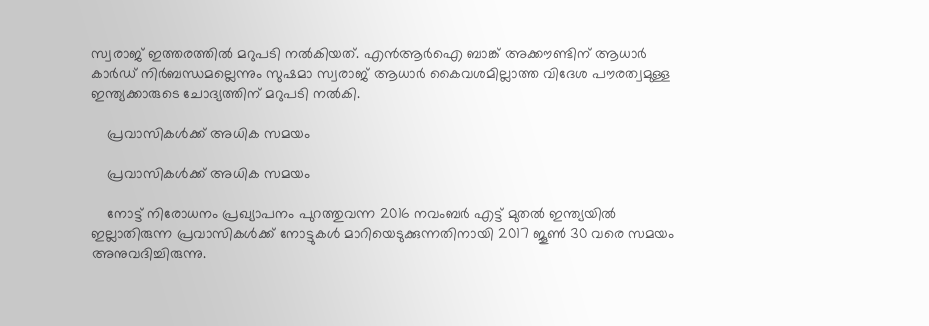സ്വരാജ് ഇത്തരത്തില്‍ മറുപടി നല്‍കിയത്. എന്‍ആര്‍ഐ ബാങ്ക് അക്കൗണ്ടിന് ആധാര്‍ കാര്‍ഡ‍് നിര്‍ബന്ധമല്ലെന്നും സുഷമാ സ്വരാജ് ആധാര്‍ കൈവശമില്ലാത്ത വിദേശ പൗരത്വമുള്ള ഇന്ത്യക്കാരുടെ ചോദ്യത്തിന് മറുപടി നല്‍കി.

    പ്രവാസികള്‍ക്ക് അധിക സമയം

    പ്രവാസികള്‍ക്ക് അധിക സമയം

    നോട്ട് നിരോധനം പ്രഖ്യാപനം പുറത്തുവന്ന 2016 നവംബര്‍ എട്ട് മുതല്‍ ഇന്ത്യയില്‍ ഇല്ലാതിരുന്ന പ്രവാസികള്‍ക്ക് നോട്ടുകള്‍ മാറിയെടുക്കുന്നതിനായി 2017 ജൂണ്‍ 30 വരെ സമയം അനുവദിച്ചിരുന്നു.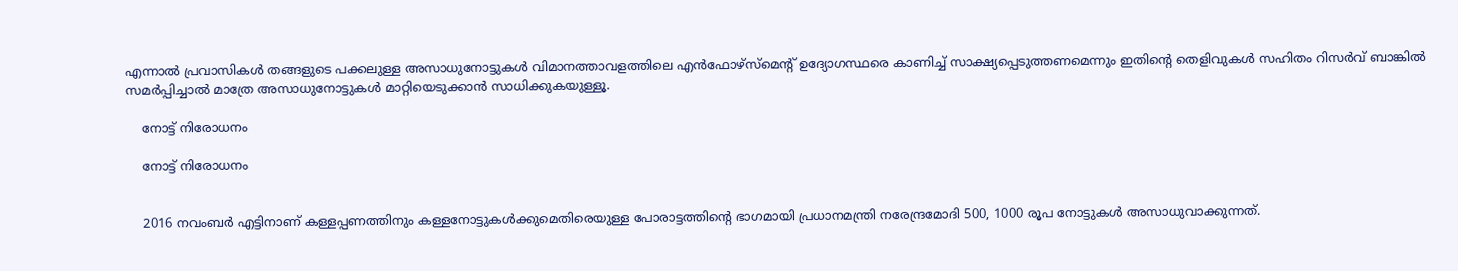എന്നാല്‍ പ്രവാസികള്‍ തങ്ങളുടെ പക്കലുള്ള അസാധുനോട്ടുകള്‍ വിമാനത്താവളത്തിലെ എന്‍ഫോഴ്സ്മെന്‍റ് ഉദ്യോഗസ്ഥരെ കാണിച്ച് സാക്ഷ്യപ്പെടുത്തണമെന്നും ഇതിന്‍റെ തെളിവുകള്‍ സഹിതം റിസര്‍വ് ബാങ്കില്‍ സമര്‍പ്പിച്ചാല്‍ മാത്രേ അസാധുനോട്ടുകള്‍ മാറ്റിയെടുക്കാന്‍ സാധിക്കുകയുള്ളൂ.

    നോട്ട് നിരോധനം

    നോട്ട് നിരോധനം


    2016 നവംബര്‍ എട്ടിനാണ് കള്ളപ്പണത്തിനും കള്ളനോട്ടുകള്‍ക്കുമെതിരെയുള്ള പോരാട്ടത്തിന്‍റെ ഭാഗമായി പ്രധാനമന്ത്രി നരേന്ദ്രമോദി 500, 1000 രൂപ നോട്ടുകള്‍ അസാധുവാക്കുന്നത്.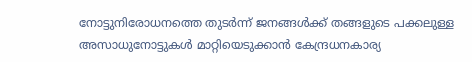നോട്ടുനിരോധനത്തെ തുടര്‍ന്ന് ജനങ്ങള്‍ക്ക് തങ്ങളുടെ പക്കലുള്ള അസാധുനോട്ടുകള്‍ മാറ്റിയെടുക്കാന്‍ കേന്ദ്രധനകാര്യ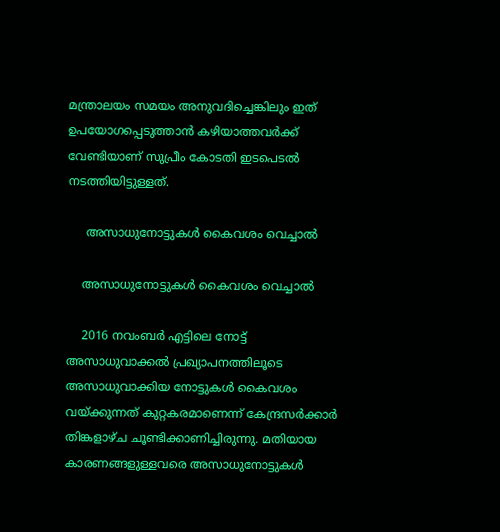മന്ത്രാലയം സമയം അനുവദിച്ചെങ്കിലും ഇത് ഉപയോഗപ്പെടുത്താന്‍ കഴിയാത്തവര്‍ക്ക് വേണ്ടിയാണ് സുപ്രീം കോടതി ഇടപെടല്‍ നടത്തിയിട്ടുള്ളത്.

     അസാധുനോട്ടുകള്‍ കൈവശം വെച്ചാല്‍

    അസാധുനോട്ടുകള്‍ കൈവശം വെച്ചാല്‍

    2016 നവംബര്‍ എട്ടിലെ നോട്ട് അസാധുവാക്കല്‍ പ്രഖ്യാപനത്തിലൂടെ അസാധുവാക്കിയ നോട്ടുകള്‍ കൈവശം വയ്ക്കുന്നത് കുറ്റകരമാണെന്ന് കേന്ദ്രസര്‍ക്കാര്‍ തിങ്കളാഴ്ച ചൂണ്ടിക്കാണിച്ചിരുന്നു. മതിയായ കാരണങ്ങളുള്ളവരെ അസാധുനോട്ടുകള്‍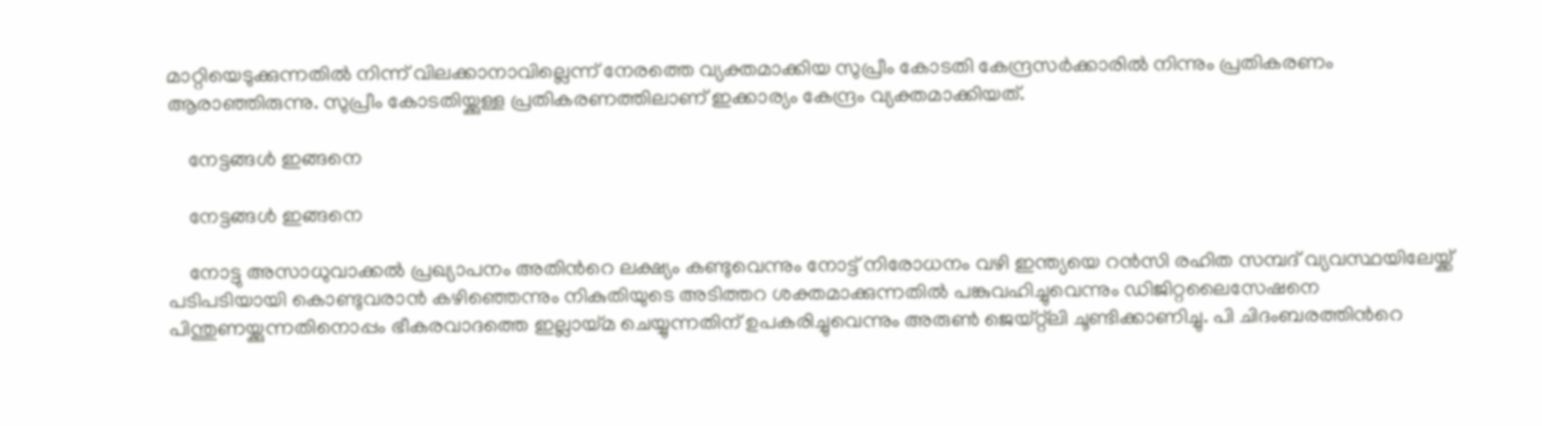മാറ്റിയെടുക്കുന്നതില്‍ നിന്ന് വിലക്കാനാവില്ലെന്ന് നേരത്തെ വ്യക്തമാക്കിയ സുപ്രീം കോടതി കേന്ദ്രസര്‍ക്കാരില്‍ നിന്നും പ്രതികരണം ആരാഞ്ഞിരുന്നു. സുപ്രീം കോടതിയ്ക്കുള്ള പ്രതികരണത്തിലാണ് ഇക്കാര്യം കേന്ദ്രം വ്യക്തമാക്കിയത്.

    നേട്ടങ്ങള്‍ ഇങ്ങനെ

    നേട്ടങ്ങള്‍ ഇങ്ങനെ

    നോട്ടു അസാധുവാക്കല്‍ പ്രഖ്യാപനം അതിന്‍റെ ലക്ഷ്യം കണ്ടുവെന്നും നോട്ട് നിരോധനം വഴി ഇന്ത്യയെ റന്‍സി രഹിത സമ്പദ് വ്യവസ്ഥയിലേയ്ക്ക് പടിപടിയായി കൊണ്ടുവരാന്‍ കഴിഞ്ഞെന്നും നികുതിയുടെ അടിത്തറ ശക്തമാക്കുന്നതില്‍ പങ്കുവഹിച്ചുവെന്നും ഡിജിറ്റലൈസേഷനെ പിന്തുണയ്ക്കുന്നതിനൊപ്പം ഭീകരവാദത്തെ ഇല്ലായ്മ ചെയ്യുന്നതിന് ഉപകരിച്ചുവെന്നും അരുണ്‍ ജെയ്റ്റ്ലി ചൂണ്ടിക്കാണിച്ചു. പി ചിദംബരത്തിന്‍റെ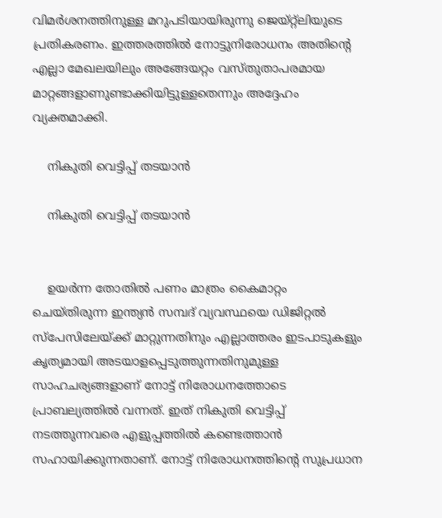വിമര്‍ശനത്തിനുള്ള മറുപടിയായിരുന്നു ജെയ്റ്റ്ലിയുടെ പ്രതികരണം. ഇത്തരത്തില്‍ നോട്ടുനിരോധനം അതിന്‍റെ എല്ലാ മേഖലയിലും അങ്ങേയറ്റം വസ്തുതാപരമായ മാറ്റങ്ങളാണുണ്ടാക്കിയിട്ടുള്ളതെന്നും അദ്ദേഹം വ്യക്തമാക്കി.

    നികുതി വെട്ടിപ്പ് തടയാന്‍

    നികുതി വെട്ടിപ്പ് തടയാന്‍


    ഉയര്‍ന്ന തോതില്‍ പണം മാത്രം കൈമാറ്റം ചെയ്തിരുന്ന ഇന്ത്യന്‍ സമ്പദ് വ്യവസ്ഥയെ ഡിജിറ്റല്‍ സ്പേസിലേയ്ക്ക് മാറ്റുന്നതിനും എല്ലാത്തരം ഇടപാടുകളും കൃത്യമായി അടയാളപ്പെടുത്തുന്നതിനുമുള്ള സാഹചര്യങ്ങളാണ് നോട്ട് നിരോധനത്തോടെ പ്രാബല്യത്തില്‍ വന്നത്. ഇത് നികുതി വെട്ടിപ്പ് നടത്തുന്നവരെ എളുപ്പത്തില്‍ കണ്ടെത്താന്‍ സഹായിക്കുന്നതാണ്. നോട്ട് നിരോധനത്തിന്റെ സുപ്രധാന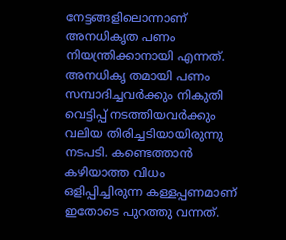നേട്ടങ്ങളിലൊന്നാണ് അനധികൃത പണം നിയന്ത്രിക്കാനായി എന്നത്. അനധികൃ തമായി പണം സമ്പാദിച്ചവര്‍ക്കും നികുതി വെട്ടിപ്പ് നടത്തിയവര്‍ക്കും വലിയ തിരിച്ചടിയായിരുന്നു നടപടി. കണ്ടെത്താന്‍ കഴിയാത്ത വിധം ഒളിപ്പിച്ചിരുന്ന കള്ളപ്പണമാണ് ഇതോടെ പുറത്തു വന്നത്.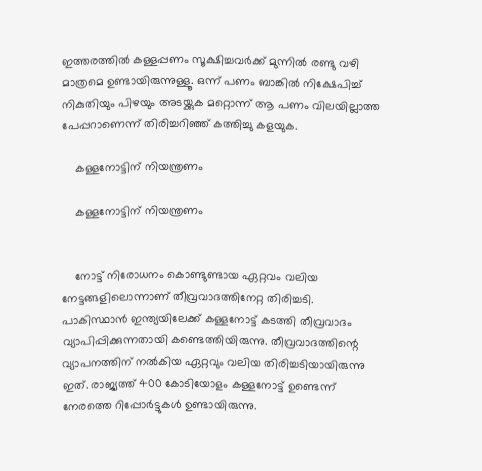ഇത്തരത്തില്‍ കള്ളപ്പണം സൂക്ഷിച്ചവര്‍ക്ക് മുന്നില്‍ രണ്ടു വഴി മാത്രമെ ഉണ്ടായിരുന്നുള്ളൂ. ഒന്ന് പണം ബാങ്കില്‍ നിക്ഷേപിച്ച് നികുതിയും പിഴയും അടയ്ക്കുക മറ്റൊന്ന് ആ പണം വിലയില്ലാത്ത പേപ്പറാണെന്ന് തിരിച്ചറിഞ്ഞ് കത്തിച്ചു കളയുക.

    കള്ളനോട്ടിന് നിയന്ത്രണം

    കള്ളനോട്ടിന് നിയന്ത്രണം


    നോട്ട് നിരോധനം കൊണ്ടുണ്ടായ ഏറ്റവം വലിയ നേട്ടങ്ങളിലൊന്നാണ് തീവ്രവാദത്തിനേറ്റ തിരിച്ചടി. പാകിസ്ഥാന്‍ ഇന്ത്യയിലേക്ക് കള്ളനോട്ട് കടത്തി തീവ്രവാദം വ്യാപിപ്പിക്കുന്നതായി കണ്ടെത്തിയിരുന്നു. തീവ്രവാദത്തിന്റെ വ്യാപനത്തിന് നല്‍കിയ ഏറ്റവും വലിയ തിരിച്ചടിയായിരുന്നു ഇത്. രാജ്യത്ത് 400 കോടിയോളം കള്ളനോട്ട് ഉണ്ടെന്ന് നേരത്തെ റിപ്പോര്‍ട്ടുകള്‍ ഉണ്ടായിരുന്നു.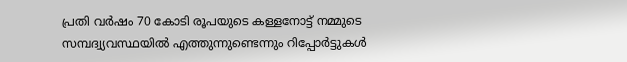പ്രതി വര്‍ഷം 70 കോടി രൂപയുടെ കള്ളനോട്ട് നമ്മുടെ സമ്പദ്വ്യവസ്ഥയില്‍ എത്തുന്നുണ്ടെന്നും റിപ്പോര്‍ട്ടുകള്‍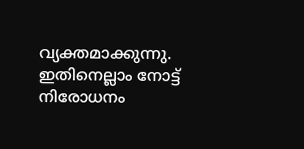വ്യക്തമാക്കുന്നു. ഇതിനെല്ലാം നോട്ട് നിരോധനം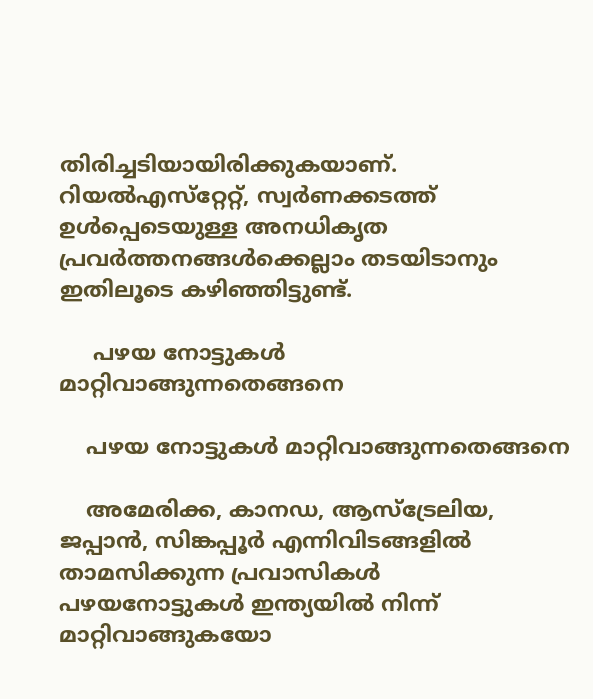തിരിച്ചടിയായിരിക്കുകയാണ്. റിയല്‍എസ്‌റ്റേറ്റ്, സ്വര്‍ണക്കടത്ത് ഉള്‍പ്പെടെയുള്ള അനധികൃത പ്രവര്‍ത്തനങ്ങള്‍ക്കെല്ലാം തടയിടാനും ഇതിലൂടെ കഴിഞ്ഞിട്ടുണ്ട്.

     പഴയ നോട്ടുകള്‍ മാറ്റിവാങ്ങുന്നതെങ്ങനെ

    പഴയ നോട്ടുകള്‍ മാറ്റിവാങ്ങുന്നതെങ്ങനെ

    അമേരിക്ക, കാനഡ, ആസ്‌ട്രേലിയ, ജപ്പാന്‍, സിങ്കപ്പൂര്‍ എന്നിവിടങ്ങളില്‍ താമസിക്കുന്ന പ്രവാസികള്‍ പഴയനോട്ടുകള്‍ ഇന്ത്യയില്‍ നിന്ന് മാറ്റിവാങ്ങുകയോ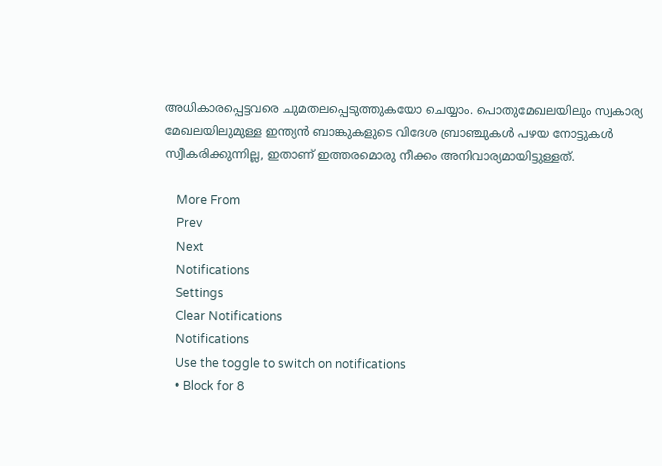അധികാരപ്പെട്ടവരെ ചുമതലപ്പെടുത്തുകയോ ചെയ്യാം. പൊതുമേഖലയിലും സ്വകാര്യ മേഖലയിലുമുള്ള ഇന്ത്യന്‍ ബാങ്കുകളുടെ വിദേശ ബ്രാഞ്ചുകള്‍ പഴയ നോട്ടുകള്‍ സ്വീകരിക്കുന്നില്ല, ഇതാണ് ഇത്തരമൊരു നീക്കം അനിവാര്യമായിട്ടുള്ളത്.

    More From
    Prev
    Next
    Notifications
    Settings
    Clear Notifications
    Notifications
    Use the toggle to switch on notifications
    • Block for 8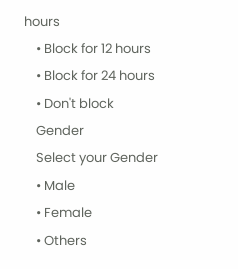hours
    • Block for 12 hours
    • Block for 24 hours
    • Don't block
    Gender
    Select your Gender
    • Male
    • Female
    • Others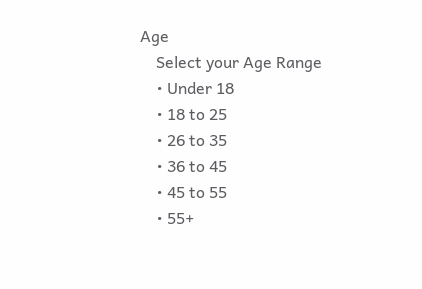Age
    Select your Age Range
    • Under 18
    • 18 to 25
    • 26 to 35
    • 36 to 45
    • 45 to 55
    • 55+